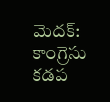మెదక్: కాంగ్రెసు కడప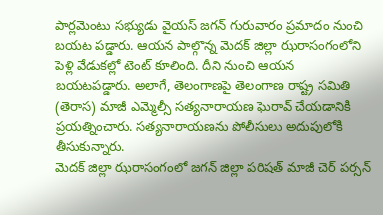పార్లమెంటు సభ్యుడు వైయస్ జగన్ గురువారం ప్రమాదం నుంచి బయట పడ్డారు. ఆయన పాల్గొన్న మెదక్ జిల్లా ఝరాసంగంలోని పెళ్లి వేడుకల్లో టెంట్ కూలింది. దీని నుంచి ఆయన బయటపడ్డారు. అలాగే, తెలంగాణపై తెలంగాణ రాష్ట్ర సమితి (తెరాస) మాజీ ఎమ్మెల్సీ సత్యనారాయణ ఘెరావ్ చేయడానికి ప్రయత్నించారు. సత్యనారాయణను పోలీసులు అదుపులోకి తీసుకున్నారు.
మెదక్ జిల్లా ఝరాసంగంలో జగన్ జిల్లా పరిషత్ మాజీ చెర్ పర్సన్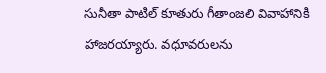సునీతా పాటిల్ కూతురు గీతాంజలి వివాహానికి హాజరయ్యారు. వధూవరులను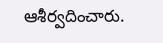ఆశీర్వదించారు.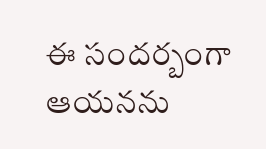ఈ సందర్బంగా ఆయనను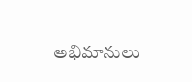అభిమానులు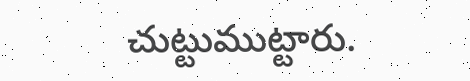చుట్టుముట్టారు.